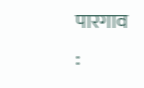पारगाव :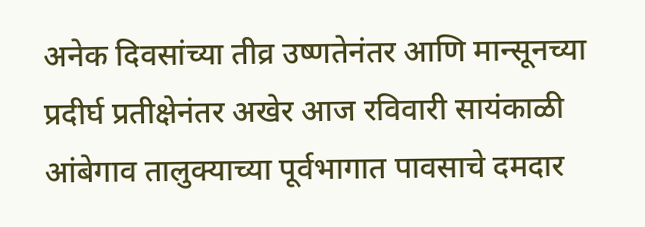अनेक दिवसांच्या तीव्र उष्णतेनंतर आणि मान्सूनच्या प्रदीर्घ प्रतीक्षेनंतर अखेर आज रविवारी सायंकाळी आंबेगाव तालुक्याच्या पूर्वभागात पावसाचे दमदार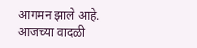आगमन झाले आहे. आजच्या वादळी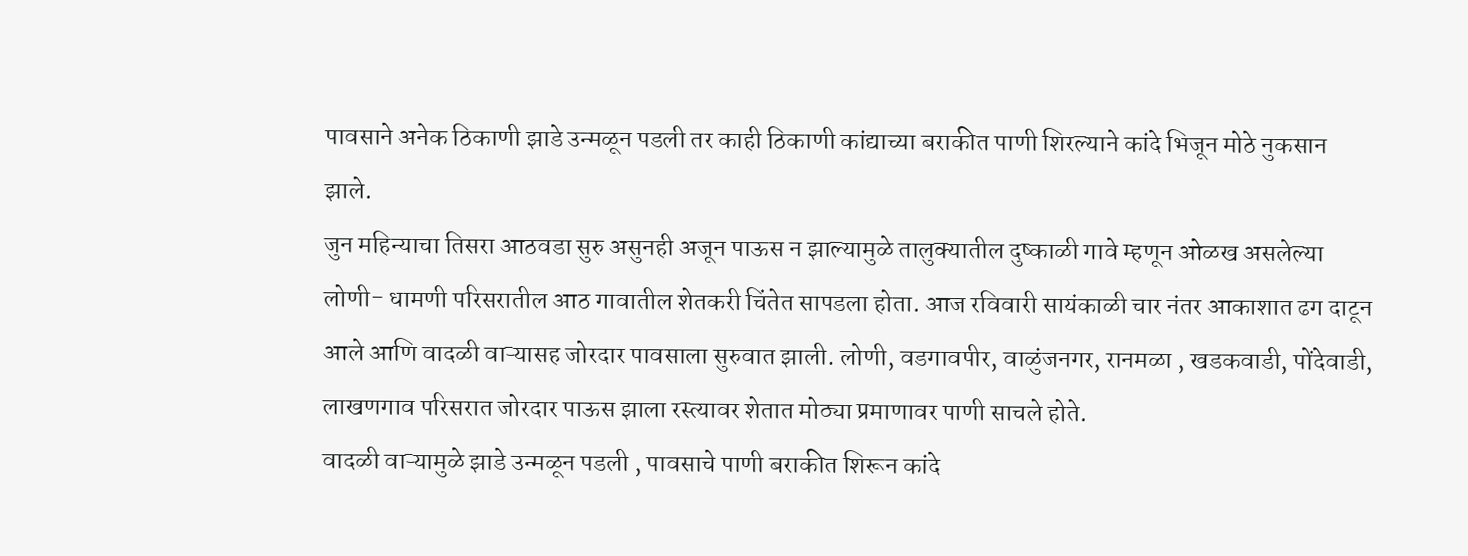पावसाने अनेक ठिकाणी झाडे उन्मळून पडली तर काही ठिकाणी कांद्याच्या बराकीत पाणी शिरल्याने कांदे भिजून मोठे नुकसान झाले.
जुन महिन्याचा तिसरा आठवडा सुरु असुनही अजून पाऊस न झाल्यामुळे तालुक्यातील दुष्काळी गावे म्हणून ओळख असलेल्या लोणी- धामणी परिसरातील आठ गावातील शेतकरी चिंतेत सापडला होता. आज रविवारी सायंकाळी चार नंतर आकाशात ढग दाटून आले आणि वादळी वाऱ्यासह जोरदार पावसाला सुरुवात झाली. लोणी, वडगावपीर, वाळुंजनगर, रानमळा , खडकवाडी, पोंदेवाडी, लाखणगाव परिसरात जोरदार पाऊस झाला रस्त्यावर शेतात मोठ्या प्रमाणावर पाणी साचले होते.
वादळी वाऱ्यामुळे झाडे उन्मळून पडली , पावसाचे पाणी बराकीत शिरून कांदे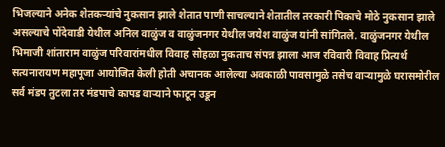भिजल्याने अनेक शेतकऱ्यांचे नुकसान झाले शेतात पाणी साचल्याने शेतातील तरकारी पिकाचे मोठे नुकसान झाले असल्याचे पोंदेवाडी येथील अनिल वाळुंज व वाळुंजनगर येथील जयेश वाळुंज यांनी सांगितले. वाळुंजनगर येथील भिमाजी शांताराम वाळुंज परिवारांमधील विवाह सोहळा नुकताच संपन्न झाला आज रविवारी विवाह प्रित्यर्थ सत्यनारायण महापूजा आयोजित केली होती अचानक आलेल्या अवकाळी पावसामुळे तसेच वाऱ्यामुळे घरासमोरील सर्व मंडप तुटला तर मंडपाचे कापड वाऱ्याने फाटून उडून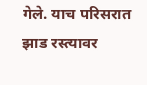गेले. याच परिसरात झाड रस्त्यावर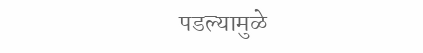पडल्यामुळे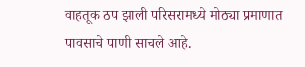वाहतूक ठप झाली परिसरामध्ये मोठ्या प्रमाणात पावसाचे पाणी साचले आहे.